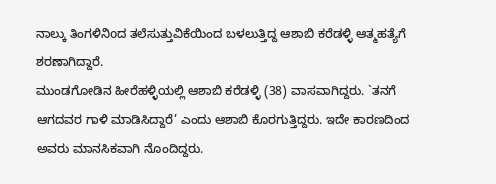ನಾಲ್ಕು ತಿಂಗಳಿನಿoದ ತಲೆಸುತ್ತುವಿಕೆಯಿಂದ ಬಳಲುತ್ತಿದ್ದ ಆಶಾಬಿ ಕರೆಡಳ್ಳಿ ಆತ್ಮಹತ್ಯೆಗೆ ಶರಣಾಗಿದ್ದಾರೆ.
ಮುಂಡಗೋಡಿನ ಹೀರೆಹಳ್ಳಿಯಲ್ಲಿ ಆಶಾಬಿ ಕರೆಡಳ್ಳಿ (38) ವಾಸವಾಗಿದ್ದರು. `ತನಗೆ ಆಗದವರ ಗಾಳಿ ಮಾಡಿಸಿದ್ದಾರೆ’ ಎಂದು ಆಶಾಬಿ ಕೊರಗುತ್ತಿದ್ದರು. ಇದೇ ಕಾರಣದಿಂದ ಅವರು ಮಾನಸಿಕವಾಗಿ ನೊಂದಿದ್ದರು.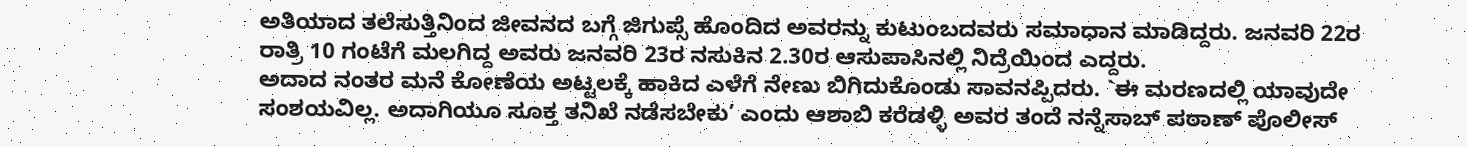ಅತಿಯಾದ ತಲೆಸುತ್ತಿನಿಂದ ಜೀವನದ ಬಗ್ಗೆ ಜಿಗುಪ್ಸೆ ಹೊಂದಿದ ಅವರನ್ನು ಕುಟುಂಬದವರು ಸಮಾಧಾನ ಮಾಡಿದ್ದರು. ಜನವರಿ 22ರ ರಾತ್ರಿ 10 ಗಂಟೆಗೆ ಮಲಗಿದ್ದ ಅವರು ಜನವರಿ 23ರ ನಸುಕಿನ 2.30ರ ಆಸುಪಾಸಿನಲ್ಲಿ ನಿದ್ರೆಯಿಂದ ಎದ್ದರು.
ಅದಾದ ನಂತರ ಮನೆ ಕೋಣೆಯ ಅಟ್ಟಲಕ್ಕೆ ಹಾಕಿದ ಎಳೆಗೆ ನೇಣು ಬಿಗಿದುಕೊಂಡು ಸಾವನಪ್ಪಿದರು. `ಈ ಮರಣದಲ್ಲಿ ಯಾವುದೇ ಸಂಶಯವಿಲ್ಲ. ಅದಾಗಿಯೂ ಸೂಕ್ತ ತನಿಖೆ ನಡೆಸಬೇಕು’ ಎಂದು ಆಶಾಬಿ ಕರೆಡಳ್ಳಿ ಅವರ ತಂದೆ ನನ್ನೆಸಾಬ್ ಪಠಾಣ್ ಪೊಲೀಸ್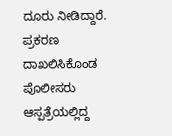ದೂರು ನೀಡಿದ್ದಾರೆ. ಪ್ರಕರಣ ದಾಖಲಿಸಿಕೊಂಡ ಪೊಲೀಸರು ಆಸ್ಪತ್ರೆಯಲ್ಲಿದ್ದ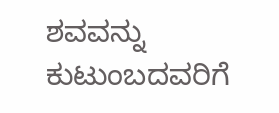ಶವವನ್ನು ಕುಟುಂಬದವರಿಗೆ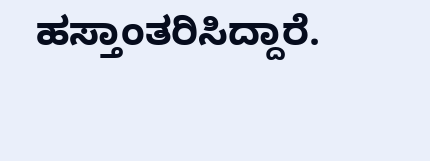ಹಸ್ತಾಂತರಿಸಿದ್ದಾರೆ.